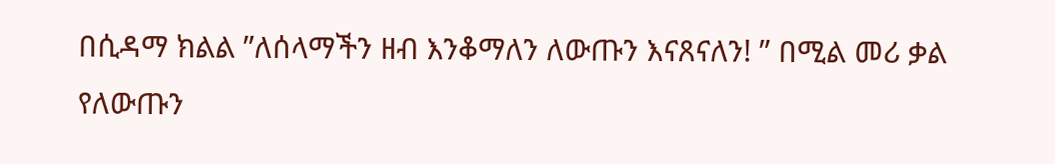በሲዳማ ክልል ”ለሰላማችን ዘብ እንቆማለን ለውጡን እናጸናለን! ” በሚል መሪ ቃል የለውጡን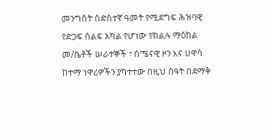መንግስት ስድስተኛ ዓመት የሚደግፍ ሕዝባዊ የድጋፍ ሰልፍ አካል የሆነው የክልሉ ማዕከል መ/ቤቶች ሠራተኞች ፣ ሰሜናዊ ዞን እና ሀዋሳ ከተማ ነዋሪዎችን ያካተተው በዚህ ሰዓት በደማቅ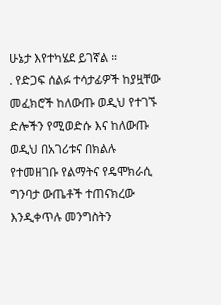ሁኔታ እየተካሄደ ይገኛል ።
. የድጋፍ ሰልፉ ተሳታፊዎች ከያዟቸው መፈክሮች ከለውጡ ወዲህ የተገኙ ድሎችን የሚወድሱ እና ከለውጡ ወዲህ በአገሪቱና በክልሉ የተመዘገቡ የልማትና የዴሞክራሲ ግንባታ ውጤቶች ተጠናክረው እንዲቀጥሉ መንግስትን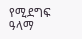የሚደግፍ ዓላማ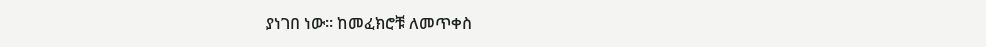ያነገበ ነው። ከመፈክሮቹ ለመጥቀስ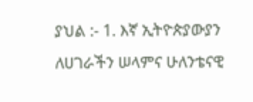ያህል :- 1. እኛ ኢትዮጵያውያን ለሀገራችን ሠላምና ሁለንቴናዊ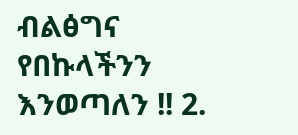ብልፅግና የበኩላችንን እንወጣለን !! 2.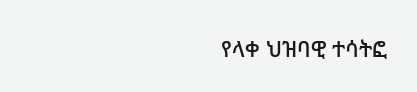የላቀ ህዝባዊ ተሳትፎ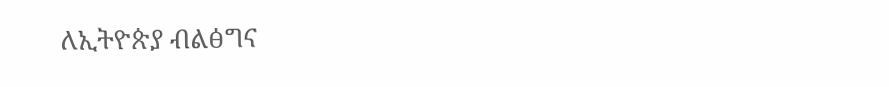ለኢትዮጵያ ብልፅግና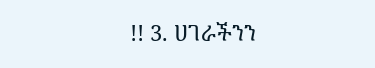!! 3. ሀገራችንን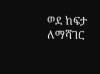ወደ ከፍታ ለማሻገር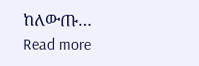ከለውጡ…
Read more